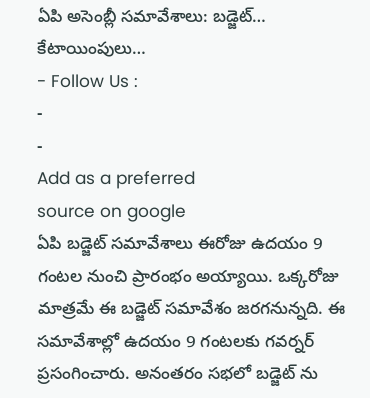ఏపి అసెంబ్లీ సమావేశాలు: బడ్జెట్… కేటాయింపులు…
- Follow Us :
-
-
Add as a preferred
source on google
ఏపి బడ్జెట్ సమావేశాలు ఈరోజు ఉదయం 9 గంటల నుంచి ప్రారంభం అయ్యాయి. ఒక్కరోజు మాత్రమే ఈ బడ్జెట్ సమావేశం జరగనున్నది. ఈ సమావేశాల్లో ఉదయం 9 గంటలకు గవర్నర్ ప్రసంగించారు. అనంతరం సభలో బడ్జెట్ ను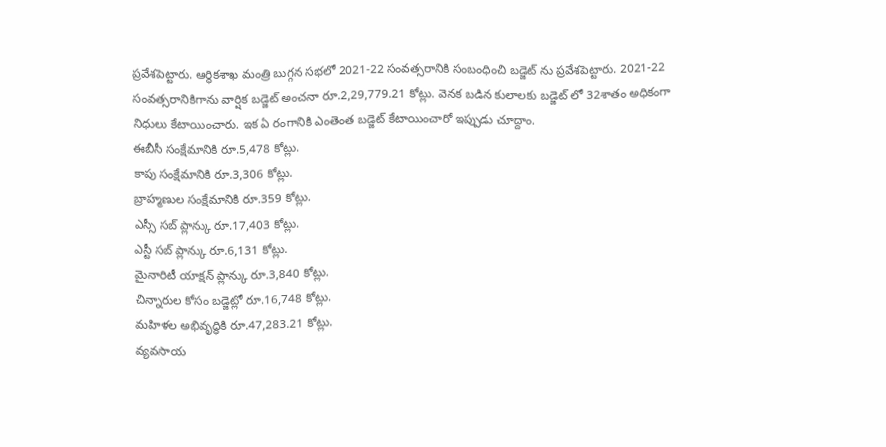ప్రవేశపెట్టారు. ఆర్థికశాఖ మంత్రి బుగ్గన సభలో 2021-22 సంవత్సరానికి సంబంధించి బడ్జెట్ ను ప్రవేశపెట్టారు. 2021-22 సంవత్సరానికిగాను వార్షిక బడ్జెట్ అంచనా రూ.2,29,779.21 కోట్లు. వెనక బడిన కులాలకు బడ్జెట్ లో 32శాతం అధికంగా నిధులు కేటాయించారు. ఇక ఏ రంగానికి ఎంతెంత బడ్జెట్ కేటాయించారో ఇప్పుడు చూద్దాం.
ఈబీసీ సంక్షేమానికి రూ.5,478 కోట్లు.
కాపు సంక్షేమానికి రూ.3,306 కోట్లు.
బ్రాహ్మణుల సంక్షేమానికి రూ.359 కోట్లు.
ఎస్సీ సబ్ ప్లాన్కు రూ.17,403 కోట్లు.
ఎస్టీ సబ్ ప్లాన్కు రూ.6,131 కోట్లు.
మైనారిటీ యాక్షన్ ప్లాన్కు రూ.3,840 కోట్లు.
చిన్నారుల కోసం బడ్జెట్లో రూ.16,748 కోట్లు.
మహిళల అభివృద్ధికి రూ.47,283.21 కోట్లు.
వ్యవసాయ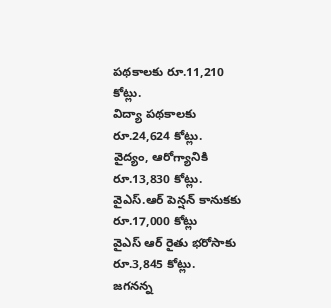పథకాలకు రూ.11,210 కోట్లు.
విద్యా పథకాలకు రూ.24,624 కోట్లు.
వైద్యం, ఆరోగ్యానికి రూ.13,830 కోట్లు.
వైఎస్.ఆర్ పెన్షన్ కానుకకు రూ.17,000 కోట్లు
వైఎస్ ఆర్ రైతు భరోసాకు రూ.3,845 కోట్లు.
జగనన్న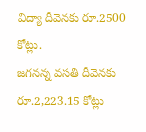విద్యా దీవెనకు రూ.2500 కోట్లు.
జగనన్న వసతి దీవెనకు రూ.2,223.15 కోట్లు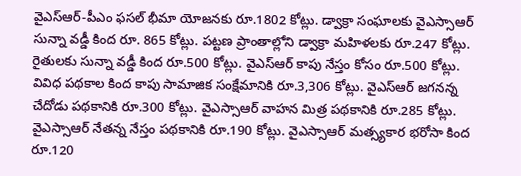వైఎస్ఆర్-పీఎం ఫసల్ భీమా యోజనకు రూ.1802 కోట్లు. డ్వాక్రా సంఘాలకు వైఎస్సాఆర్ సున్నా వడ్డీ కింద రూ. 865 కోట్లు. పట్టణ ప్రాంతాల్లోని డ్వాక్రా మహిళలకు రూ.247 కోట్లు. రైతులకు సున్నా వడ్డీ కింద రూ.500 కోట్లు. వైఎస్ఆర్ కాపు నేస్తం కోసం రూ.500 కోట్లు. వివిధ పథకాల కింద కాపు సామాజిక సంక్షేమానికి రూ.3,306 కోట్లు. వైఎస్ఆర్ జగనన్న చేదోడు పథకానికి రూ.300 కోట్లు. వైఎస్సాఆర్ వాహన మిత్ర పథకానికి రూ.285 కోట్లు. వైఎస్సాఆర్ నేతన్న నేస్తం పథకానికి రూ.190 కోట్లు. వైఎస్సాఆర్ మత్స్యకార భరోసా కింద రూ.120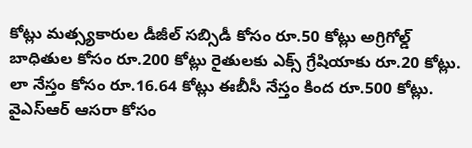కోట్లు మత్స్యకారుల డీజీల్ సబ్సిడీ కోసం రూ.50 కోట్లు అగ్రిగోల్డ్ బాధితుల కోసం రూ.200 కోట్లు రైతులకు ఎక్స్ గ్రేషియాకు రూ.20 కోట్లు. లా నేస్తం కోసం రూ.16.64 కోట్లు ఈబీసీ నేస్తం కింద రూ.500 కోట్లు. వైఎస్ఆర్ ఆసరా కోసం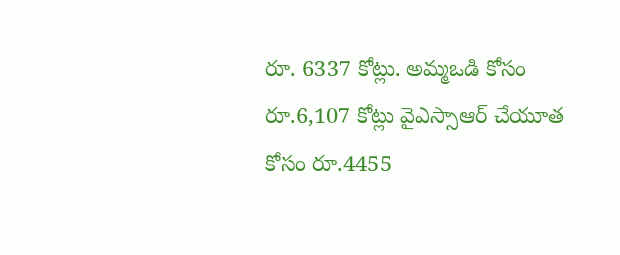రూ. 6337 కోట్లు. అమ్మఒడి కోసం రూ.6,107 కోట్లు వైఎస్సాఆర్ చేయూత కోసం రూ.4455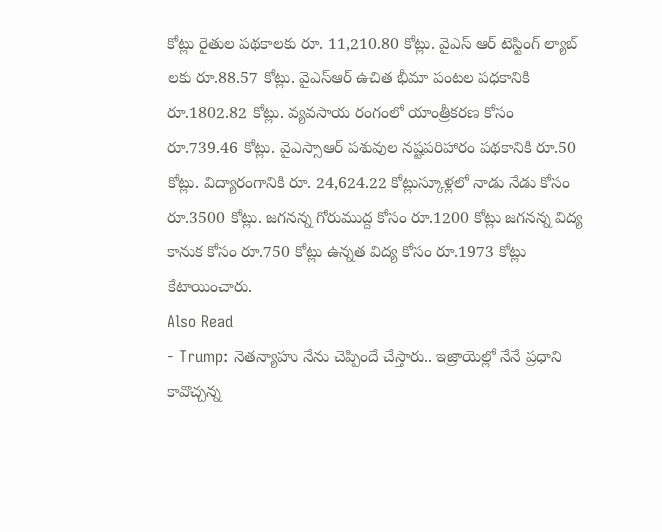కోట్లు రైతుల పథకాలకు రూ. 11,210.80 కోట్లు. వైఎస్ ఆర్ టెస్టింగ్ ల్యాబ్ లకు రూ.88.57 కోట్లు. వైఎస్ఆర్ ఉచిత భీమా పంటల పధకానికి రూ.1802.82 కోట్లు. వ్యవసాయ రంగంలో యాంత్రీకరణ కోసం రూ.739.46 కోట్లు. వైఎస్సాఆర్ పశువుల నష్టపరిహారం పథకానికి రూ.50 కోట్లు. విద్యారంగానికి రూ. 24,624.22 కోట్లుస్కూళ్లలో నాడు నేడు కోసం రూ.3500 కోట్లు. జగనన్న గోరుముద్ద కోసం రూ.1200 కోట్లు జగనన్న విద్య కానుక కోసం రూ.750 కోట్లు ఉన్నత విద్య కోసం రూ.1973 కోట్లు కేటాయించారు.
Also Read
- Trump: నెతన్యాహు నేను చెప్పిందే చేస్తారు.. ఇజ్రాయెల్లో నేనే ప్రధాని కావొచ్చన్న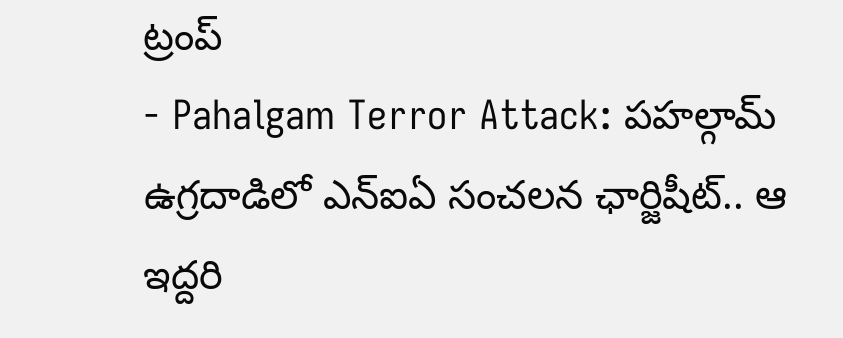ట్రంప్
- Pahalgam Terror Attack: పహల్గామ్ ఉగ్రదాడిలో ఎన్ఐఏ సంచలన ఛార్జిషీట్.. ఆ ఇద్దరి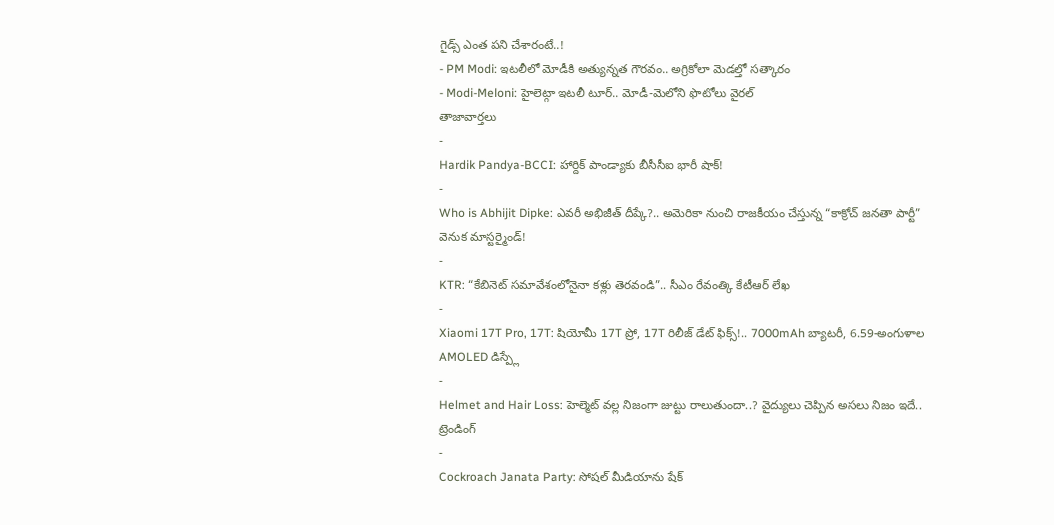గైడ్స్ ఎంత పని చేశారంటే..!
- PM Modi: ఇటలీలో మోడీకి అత్యున్నత గౌరవం.. అగ్రికోలా మెడల్తో సత్కారం
- Modi-Meloni: హైలెట్గా ఇటలీ టూర్.. మోడీ-మెలోని ఫొటోలు వైరల్
తాజావార్తలు
-
Hardik Pandya-BCCI: హార్దిక్ పాండ్యాకు బీసీసీఐ భారీ షాక్!
-
Who is Abhijit Dipke: ఎవరీ అభిజీత్ దీప్కే?.. అమెరికా నుంచి రాజకీయం చేస్తున్న “కాక్రోచ్ జనతా పార్టీ” వెనుక మాస్టర్మైండ్!
-
KTR: “కేబినెట్ సమావేశంలోనైనా కళ్లు తెరవండి”.. సీఎం రేవంత్కి కేటీఆర్ లేఖ
-
Xiaomi 17T Pro, 17T: షియోమీ 17T ప్రో, 17T రిలీజ్ డేట్ ఫిక్స్!.. 7000mAh బ్యాటరీ, 6.59-అంగుళాల AMOLED డిస్ప్లే
-
Helmet and Hair Loss: హెల్మెట్ వల్ల నిజంగా జుట్టు రాలుతుందా..? వైద్యులు చెప్పిన అసలు నిజం ఇదే..
ట్రెండింగ్
-
Cockroach Janata Party: సోషల్ మీడియాను షేక్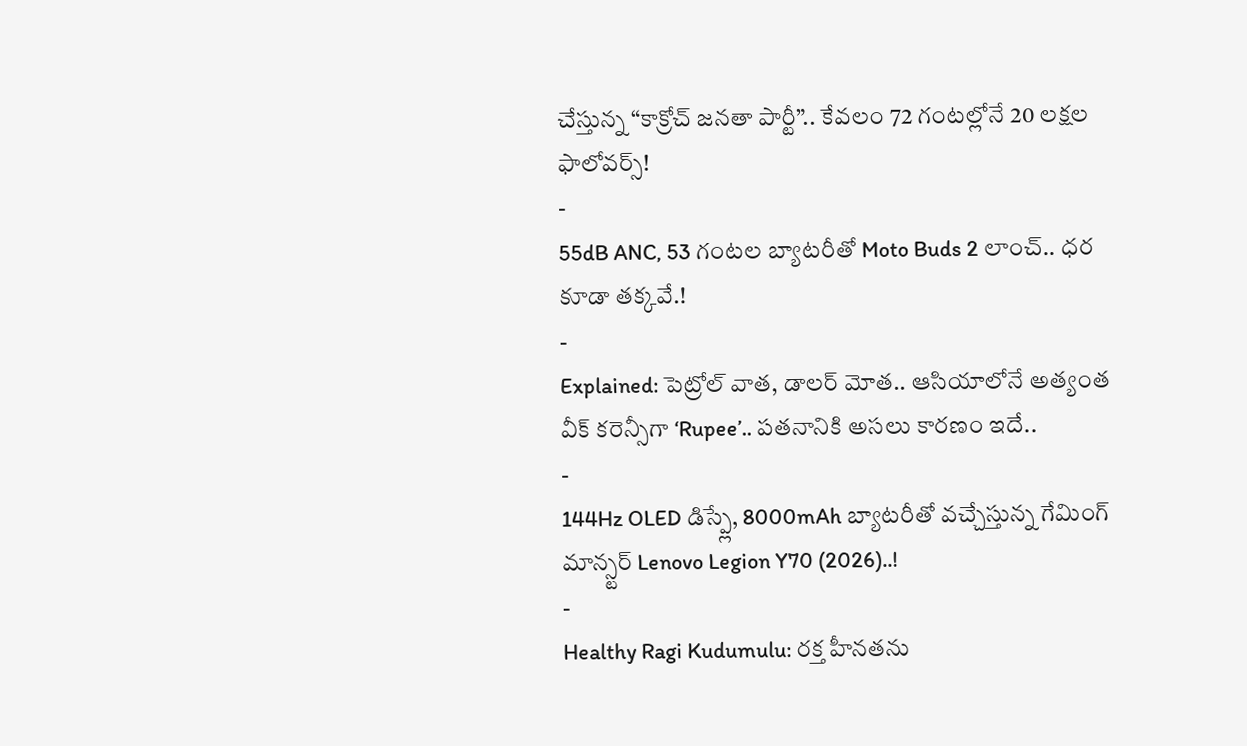చేస్తున్న “కాక్రోచ్ జనతా పార్టీ”.. కేవలం 72 గంటల్లోనే 20 లక్షల ఫాలోవర్స్!
-
55dB ANC, 53 గంటల బ్యాటరీతో Moto Buds 2 లాంచ్.. ధర కూడా తక్కవే.!
-
Explained: పెట్రోల్ వాత, డాలర్ మోత.. ఆసియాలోనే అత్యంత వీక్ కరెన్సీగా ‘Rupee’.. పతనానికి అసలు కారణం ఇదే..
-
144Hz OLED డిస్ప్లే, 8000mAh బ్యాటరీతో వచ్చేస్తున్న గేమింగ్ మాన్స్టర్ Lenovo Legion Y70 (2026)..!
-
Healthy Ragi Kudumulu: రక్త హీనతను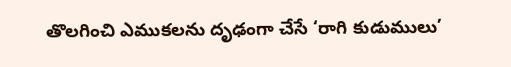తొలగించి ఎముకలను దృఢంగా చేసే ‘రాగి కుడుములు’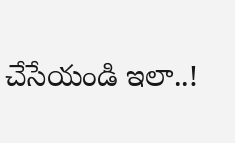చేసేయండి ఇలా..!